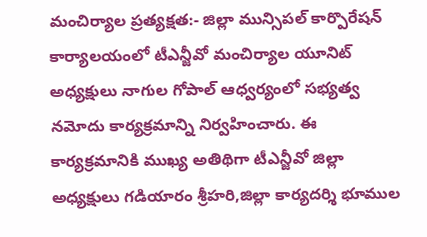మంచిర్యాల ప్రత్యక్షత:- జిల్లా మున్సిపల్ కార్పొరేషన్ కార్యాలయంలో టీఎన్జీవో మంచిర్యాల యూనిట్ అధ్యక్షులు నాగుల గోపాల్ ఆధ్వర్యంలో సభ్యత్వ నమోదు కార్యక్రమాన్ని నిర్వహించారు. ఈ కార్యక్రమానికి ముఖ్య అతిథిగా టీఎన్జీవో జిల్లా అధ్యక్షులు గడియారం శ్రీహరి,జిల్లా కార్యదర్శి భూముల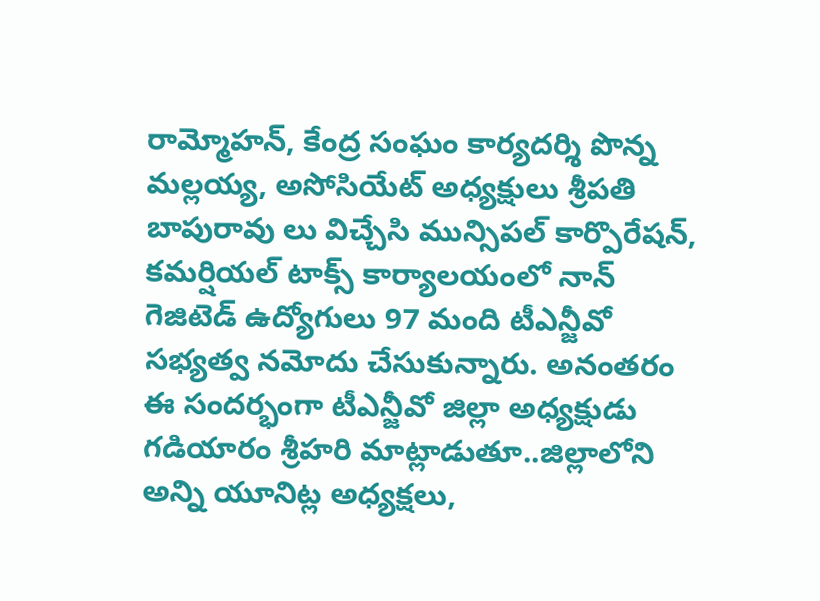రామ్మోహన్, కేంద్ర సంఘం కార్యదర్శి పొన్న మల్లయ్య, అసోసియేట్ అధ్యక్షులు శ్రీపతి బాపురావు లు విచ్చేసి మున్సిపల్ కార్పొరేషన్, కమర్షియల్ టాక్స్ కార్యాలయంలో నాన్ గెజిటెడ్ ఉద్యోగులు 97 మంది టీఎన్జీవో సభ్యత్వ నమోదు చేసుకున్నారు. అనంతరం ఈ సందర్భంగా టీఎన్జీవో జిల్లా అధ్యక్షుడు గడియారం శ్రీహరి మాట్లాడుతూ..జిల్లాలోని అన్ని యూనిట్ల అధ్యక్షలు,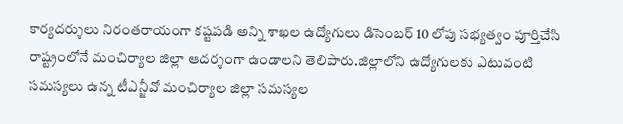కార్యదర్శులు నిరంతరాయంగా కష్టపడి అన్ని శాఖల ఉద్యోగులు డిసెంబర్ 10 లోపు సభ్యత్వం పూర్తిచేసి రాష్ట్రంలోనే మంచిర్యాల జిల్లా ఆదర్శంగా ఉండాలని తెలిపారు.జిల్లాలోని ఉద్యోగులకు ఎటువంటి సమస్యలు ఉన్న టీఎన్జీవో మంచిర్యాల జిల్లా సమస్యల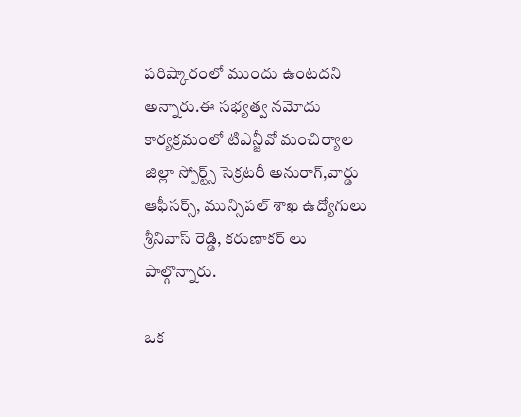పరిష్కారంలో ముందు ఉంటదని అన్నారు.ఈ సభ్యత్వ నమోదు కార్యక్రమంలో టిఎన్జీవో మంచిర్యాల జిల్లా స్పోర్ట్స్ సెక్రటరీ అనురాగ్,వార్డు ఆఫీసర్స్, మున్సిపల్ శాఖ ఉద్యోగులు శ్రీనివాస్ రెడ్డి, కరుణాకర్ లు పాల్గొన్నారు.

ఒక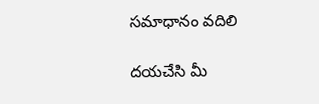సమాధానం వదిలి

దయచేసి మీ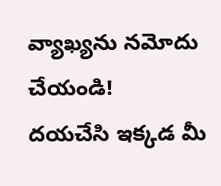వ్యాఖ్యను నమోదు చేయండి!
దయచేసి ఇక్కడ మీ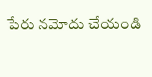పేరు నమోదు చేయండి